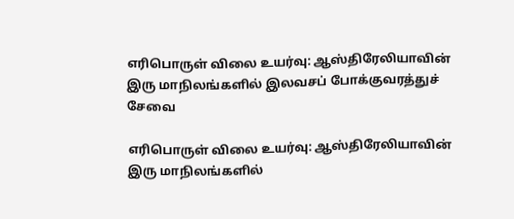எரிபொருள் விலை உயர்வு: ஆஸ்திரேலியாவின் இரு மாநிலங்களில் இலவசப் போக்குவரத்துச் சேவை

எரிபொருள் விலை உயர்வு: ஆஸ்திரேலியாவின் இரு மாநிலங்களில்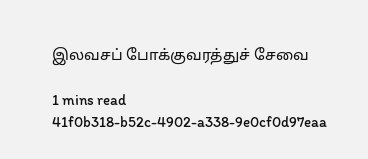இலவசப் போக்குவரத்துச் சேவை

1 mins read
41f0b318-b52c-4902-a338-9e0cf0d97eaa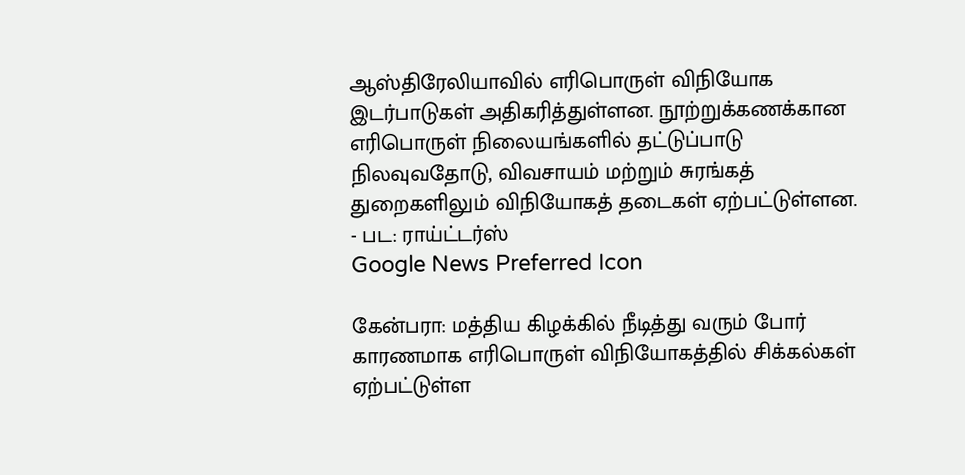ஆஸ்திரேலியாவில் எரிபொருள் விநியோக இடர்பாடுகள் அதிகரித்துள்ளன. நூற்றுக்கணக்கான எரிபொருள் நிலையங்களில் தட்டுப்பாடு நிலவுவதோடு, விவசாயம் மற்றும் சுரங்கத் துறைகளிலும் விநியோகத் தடைகள் ஏற்பட்டுள்ளன. - பட: ராய்ட்டர்ஸ்
Google News Preferred Icon

கேன்பரா: மத்திய கிழக்கில் நீடித்து வரும் போர் காரணமாக எரிபொருள் விநியோகத்தில் சிக்கல்கள் ஏற்பட்டுள்ள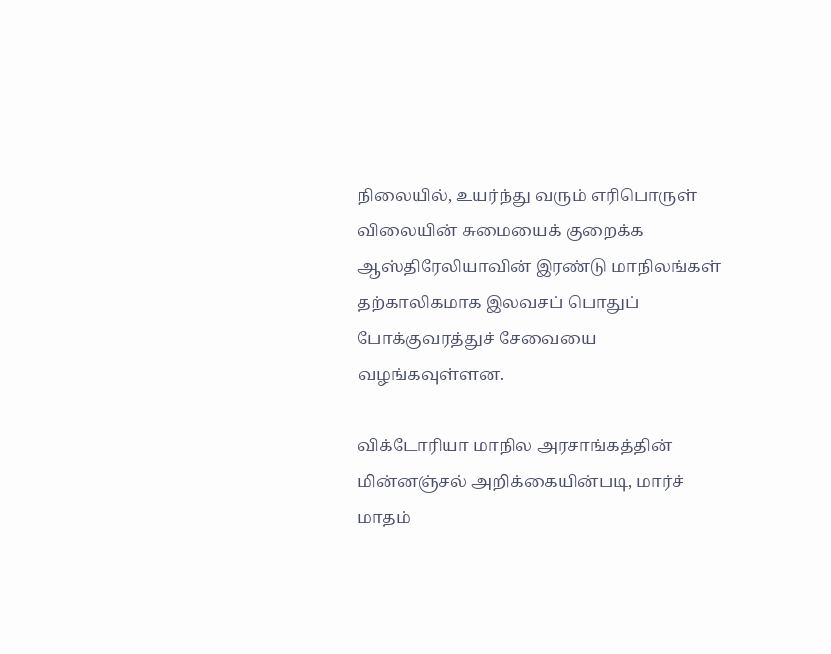நிலையில், உயர்ந்து வரும் எரிபொருள் விலையின் சுமையைக் குறைக்க ஆஸ்திரேலியாவின் இரண்டு மாநிலங்கள் தற்காலிகமாக இலவசப் பொதுப் போக்குவரத்துச் சேவையை வழங்கவுள்ளன.

விக்டோரியா மாநில அரசாங்கத்தின் மின்னஞ்சல் அறிக்கையின்படி, மார்ச் மாதம்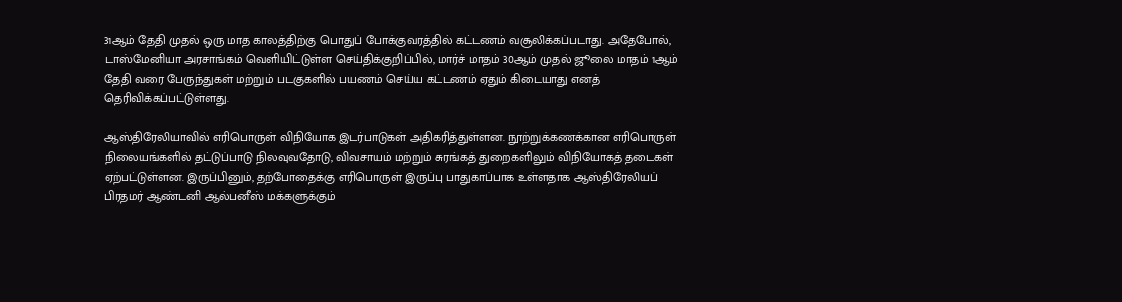31ஆம் தேதி முதல் ஒரு மாத காலத்திற்கு பொதுப் போக்குவரத்தில் கட்டணம் வசூலிக்கப்படாது. அதேபோல், டாஸ்மேனியா அரசாங்கம் வெளியிட்டுள்ள செய்திக்குறிப்பில், மார்ச் மாதம் 30ஆம் முதல் ஜூலை மாதம் 1ஆம் தேதி வரை பேருந்துகள் மற்றும் படகுகளில் பயணம் செய்ய கட்டணம் ஏதும் கிடையாது எனத் தெரிவிக்கப்பட்டுள்ளது.

ஆஸ்திரேலியாவில் எரிபொருள் விநியோக இடர்பாடுகள் அதிகரித்துள்ளன. நூற்றுக்கணக்கான எரிபொருள் நிலையங்களில் தட்டுப்பாடு நிலவுவதோடு, விவசாயம் மற்றும் சுரங்கத் துறைகளிலும் விநியோகத் தடைகள் ஏற்பட்டுள்ளன. இருப்பினும், தற்போதைக்கு எரிபொருள் இருப்பு பாதுகாப்பாக உள்ளதாக ஆஸ்திரேலியப் பிரதமர் ஆண்டனி ஆல்பனீஸ் மக்களுக்கும்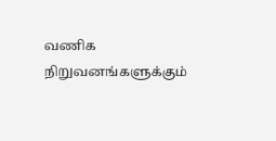வணிக நிறுவனங்களுக்கும்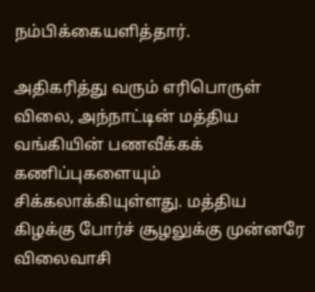நம்பிக்கையளித்தார்.

அதிகரித்து வரும் எரிபொருள் விலை, அந்நாட்டின் மத்திய வங்கியின் பணவீக்கக் கணிப்புகளையும் சிக்கலாக்கியுள்ளது. மத்திய கிழக்கு போர்ச் சூழலுக்கு முன்னரே விலைவாசி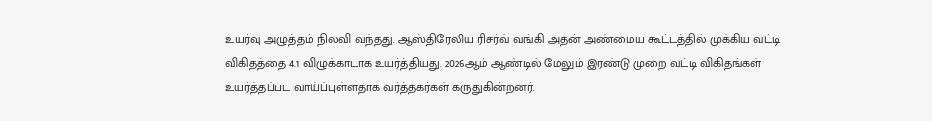உயர்வு அழுத்தம் நிலவி வந்தது. ஆஸ்திரேலிய ரிசர்வ் வங்கி அதன் அண்மைய கூட்டத்தில் முக்கிய வட்டி விகிதத்தை 4.1 விழுக்காடாக உயர்த்தியது. 2026ஆம் ஆண்டில் மேலும் இரண்டு முறை வட்டி விகிதங்கள் உயர்த்தப்பட வாய்ப்புள்ளதாக வர்த்தகர்கள் கருதுகின்றனர்.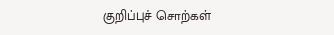குறிப்புச் சொற்கள்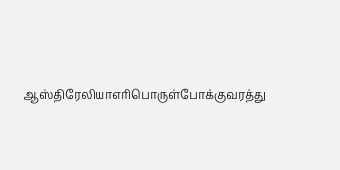ஆஸ்திரேலியாஎரிபொருள்போக்குவரத்து